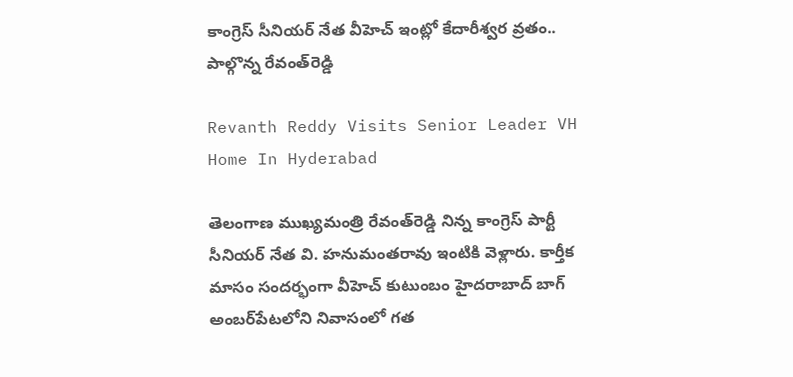కాంగ్రెస్ సీనియర్ నేత వీహెచ్ ఇంట్లో కేదారీశ్వర వ్రతం.. పాల్గొన్న రేవంత్‌రెడ్డి

Revanth Reddy Visits Senior Leader VH Home In Hyderabad

తెలంగాణ ముఖ్యమంత్రి రేవంత్‌రెడ్డి నిన్న కాంగ్రెస్ పార్టీ సీనియర్ నేత వి. హనుమంతరావు ఇంటికి వెళ్లారు. కార్తీక మాసం సందర్భంగా వీహెచ్ కుటుంబం హైదరాబాద్ బాగ్ అంబర్‌పేటలోని నివాసంలో గత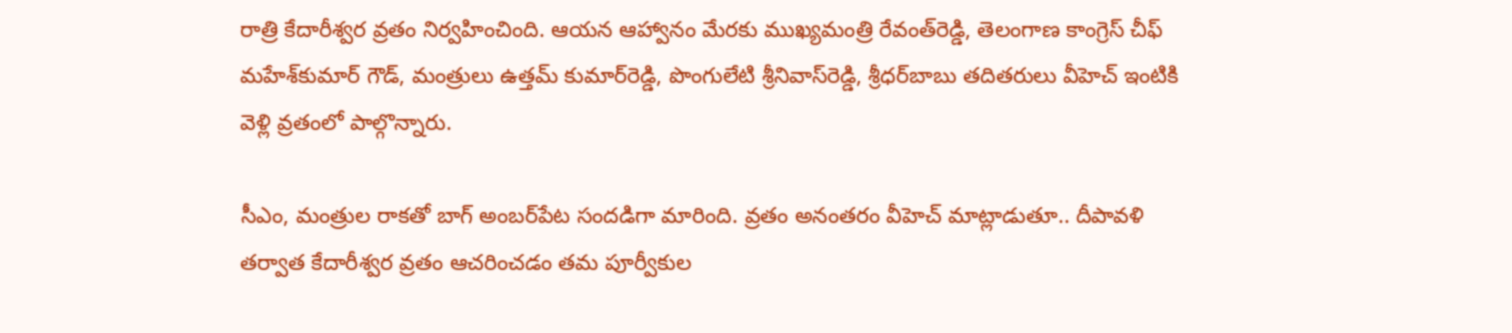రాత్రి కేదారీశ్వర వ్రతం నిర్వహించింది. ఆయన ఆహ్వానం మేరకు ముఖ్యమంత్రి రేవంత్‌రెడ్డి, తెలంగాణ కాంగ్రెస్ చీఫ్ మహేశ్‌కుమార్ గౌడ్, మంత్రులు ఉత్తమ్ కుమార్‌రెడ్డి, పొంగులేటి శ్రీనివాస్‌రెడ్డి, శ్రీధర్‌బాబు తదితరులు వీహెచ్ ఇంటికి వెళ్లి వ్రతంలో పాల్గొన్నారు.

సీఎం, మంత్రుల రాకతో బాగ్ అంబర్‌పేట సందడిగా మారింది. వ్రతం అనంతరం వీహెచ్ మాట్లాడుతూ.. దీపావళి తర్వాత కేదారీశ్వర వ్రతం ఆచరించడం తమ పూర్వీకుల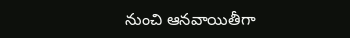నుంచి ఆనవాయితీగా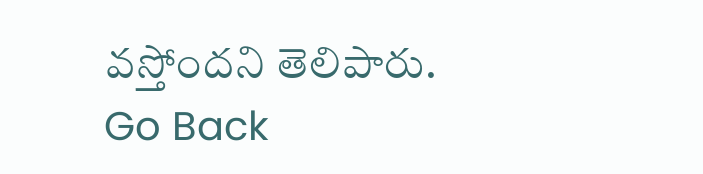వస్తోందని తెలిపారు.
Go Back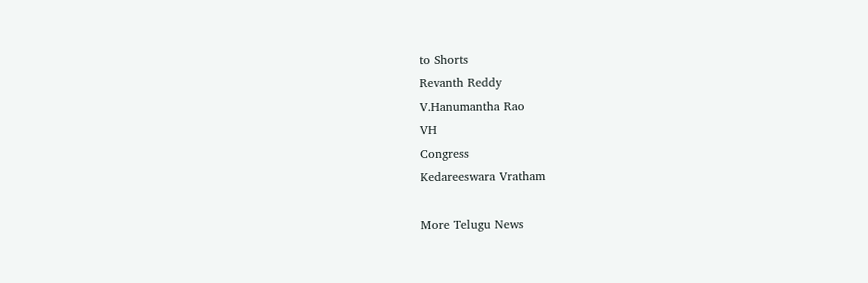to Shorts
Revanth Reddy
V.Hanumantha Rao
VH
Congress
Kedareeswara Vratham

More Telugu News